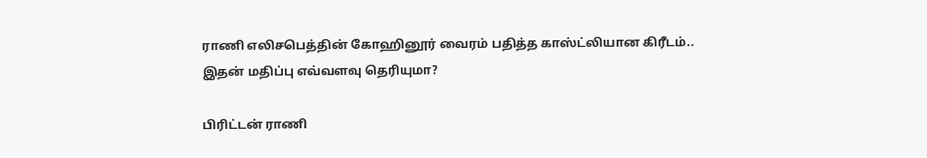ராணி எலிசபெத்தின் கோஹினூர் வைரம் பதித்த காஸ்ட்லியான கிரீடம்.. இதன் மதிப்பு எவ்வளவு தெரியுமா?

பிரிட்டன் ராணி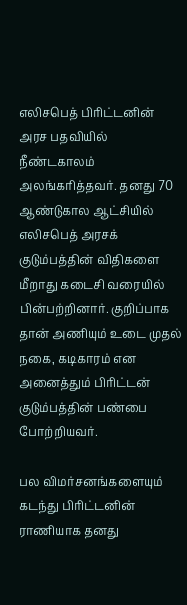எலிசபெத் பிரிட்டனின் அரச பதவியில் நீண்டகாலம் அலங்கரித்தவர். தனது 70 ஆண்டுகால ஆட்சியில் எலிசபெத் அரசக் குடும்பத்தின் விதிகளை மீறாது கடைசி வரையில் பின்பற்றினார். குறிப்பாக தான் அணியும் உடை முதல் நகை, கடிகாரம் என அனைத்தும் பிரிட்டன் குடும்பத்தின் பண்பை போற்றியவர்.

பல விமர்சனங்களையும் கடந்து பிரிட்டனின் ராணியாக தனது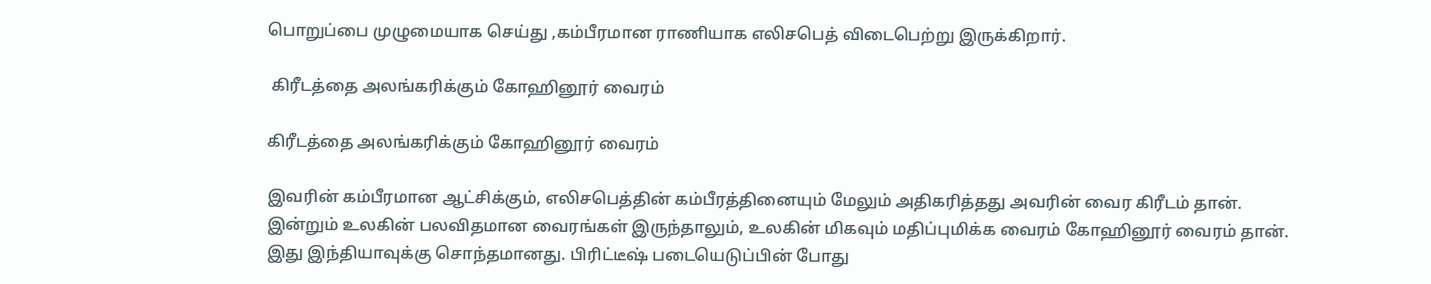பொறுப்பை முழுமையாக செய்து ,கம்பீரமான ராணியாக எலிசபெத் விடைபெற்று இருக்கிறார்.

 கிரீடத்தை அலங்கரிக்கும் கோஹினூர் வைரம்

கிரீடத்தை அலங்கரிக்கும் கோஹினூர் வைரம்

இவரின் கம்பீரமான ஆட்சிக்கும், எலிசபெத்தின் கம்பீரத்தினையும் மேலும் அதிகரித்தது அவரின் வைர கிரீடம் தான். இன்றும் உலகின் பலவிதமான வைரங்கள் இருந்தாலும், உலகின் மிகவும் மதிப்புமிக்க வைரம் கோஹினூர் வைரம் தான். இது இந்தியாவுக்கு சொந்தமானது. பிரிட்டீஷ் படையெடுப்பின் போது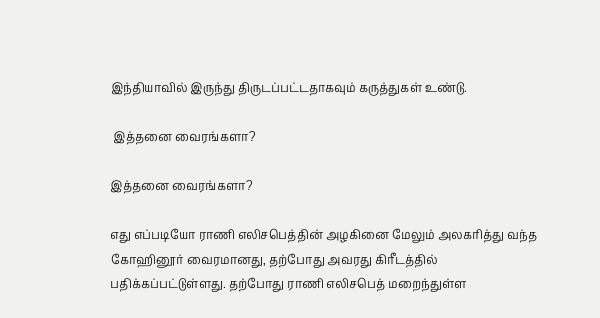இந்தியாவில் இருந்து திருடப்பட்டதாகவும் கருத்துகள் உண்டு.

 இத்தனை வைரங்களா?

இத்தனை வைரங்களா?

எது எப்படியோ ராணி எலிசபெத்தின் அழகினை மேலும் அலகரித்து வந்த கோஹினூர் வைரமானது, தற்போது அவரது கிரீடத்தில் பதிக்கப்பட்டுள்ளது. தற்போது ராணி எலிசபெத் மறைந்துள்ள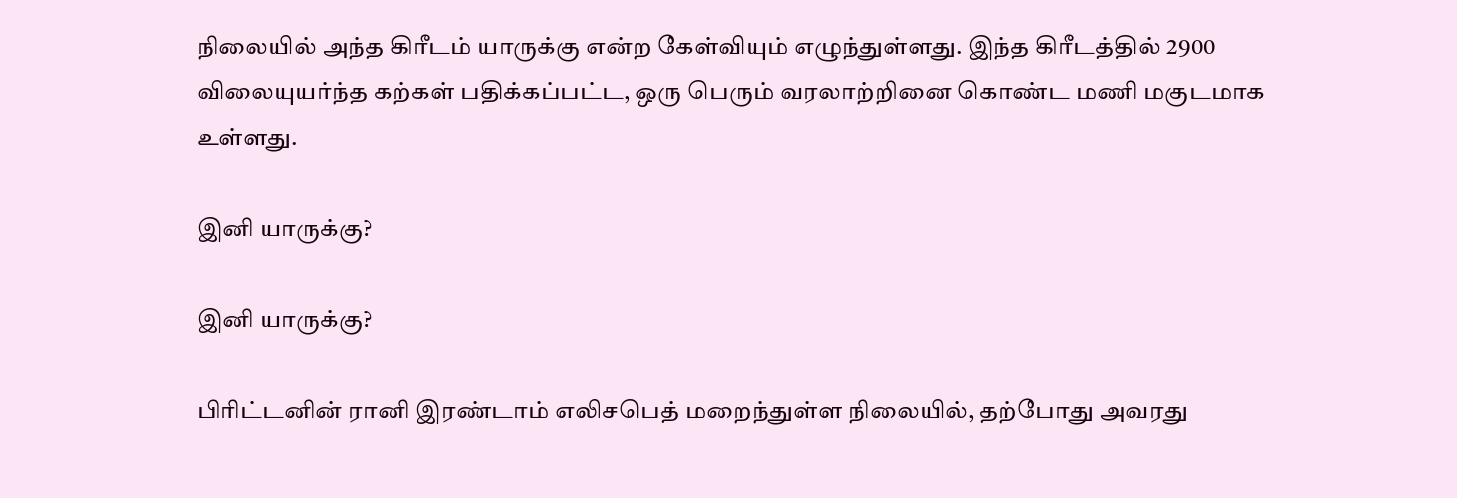நிலையில் அந்த கிரீடம் யாருக்கு என்ற கேள்வியும் எழுந்துள்ளது. இந்த கிரீடத்தில் 2900 விலையுயர்ந்த கற்கள் பதிக்கப்பட்ட, ஒரு பெரும் வரலாற்றினை கொண்ட மணி மகுடமாக உள்ளது.

இனி யாருக்கு?

இனி யாருக்கு?

பிரிட்டனின் ரானி இரண்டாம் எலிசபெத் மறைந்துள்ள நிலையில், தற்போது அவரது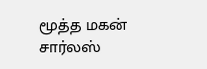மூத்த மகன் சார்லஸ்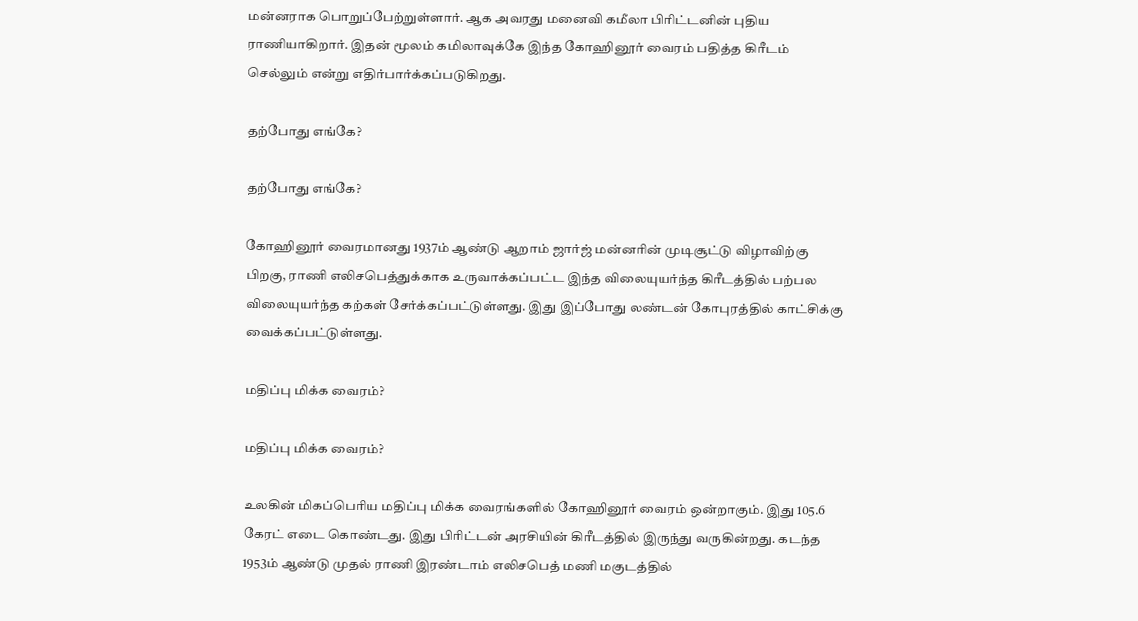மன்னராக பொறுப்பேற்றுள்ளார். ஆக அவரது மனைவி கமீலா பிரிட்டனின் புதிய ராணியாகிறார். இதன் மூலம் கமிலாவுக்கே இந்த கோஹினூர் வைரம் பதித்த கிரீடம் செல்லும் என்று எதிர்பார்க்கப்படுகிறது.

தற்போது எங்கே?

தற்போது எங்கே?

கோஹினூர் வைரமானது 1937ம் ஆண்டு ஆறாம் ஜார்ஜ் மன்னரின் முடிசூட்டு விழாவிற்கு பிறகு, ராணி எலிசபெத்துக்காக உருவாக்கப்பட்ட இந்த விலையுயர்ந்த கிரீடத்தில் பற்பல விலையுயர்ந்த கற்கள் சேர்க்கப்பட்டுள்ளது. இது இப்போது லண்டன் கோபுரத்தில் காட்சிக்கு வைக்கப்பட்டுள்ளது.

மதிப்பு மிக்க வைரம்?

மதிப்பு மிக்க வைரம்?

உலகின் மிகப்பெரிய மதிப்பு மிக்க வைரங்களில் கோஹினூர் வைரம் ஒன்றாகும். இது 105.6 கேரட் எடை கொண்டது. இது பிரிட்டன் அரசியின் கிரீடத்தில் இருந்து வருகின்றது. கடந்த 1953ம் ஆண்டு முதல் ராணி இரண்டாம் எலிசபெத் மணி மகுடத்தில்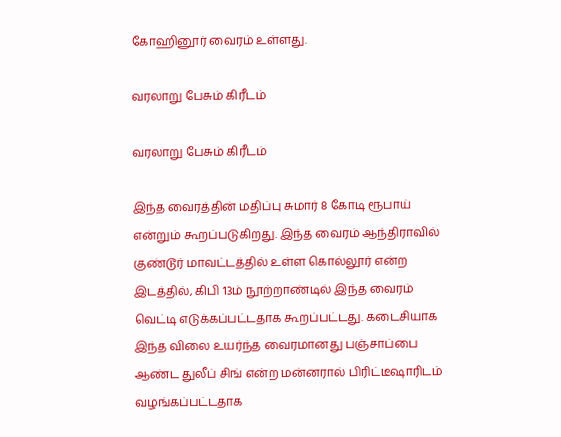கோஹினூர் வைரம் உள்ளது.

வரலாறு பேசும் கிரீடம்

வரலாறு பேசும் கிரீடம்

இந்த வைரத்தின் மதிப்பு சுமார் 8 கோடி ரூபாய் என்றும் கூறப்படுகிறது. இந்த வைரம் ஆந்திராவில் குண்டூர் மாவட்டத்தில் உள்ள கொல்லூர் என்ற இடத்தில், கிபி 13ம் நூற்றாண்டில் இந்த வைரம் வெட்டி எடுக்கப்பட்டதாக கூறப்பட்டது. கடைசியாக இந்த விலை உயர்ந்த வைரமானது பஞ்சாப்பை ஆண்ட துலீப் சிங் என்ற மன்னரால் பிரிட்டீஷாரிடம் வழங்கப்பட்டதாக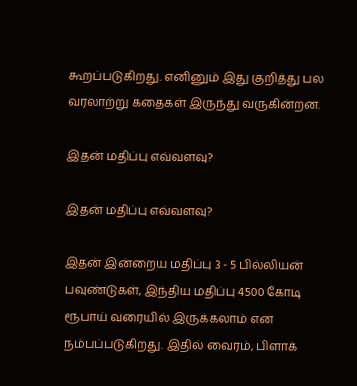கூறப்படுகிறது. எனினும் இது குறித்து பல வரலாற்று கதைகள் இருந்து வருகின்றன.

இதன் மதிப்பு எவ்வளவு?

இதன் மதிப்பு எவ்வளவு?

இதன் இன்றைய மதிப்பு 3 - 5 பில்லியன் பவுண்டுகள், இந்திய மதிப்பு 4500 கோடி ரூபாய் வரையில் இருக்கலாம் என நம்பப்படுகிறது. இதில் வைரம், பிளாக்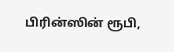பிரின்ஸின் ரூபி,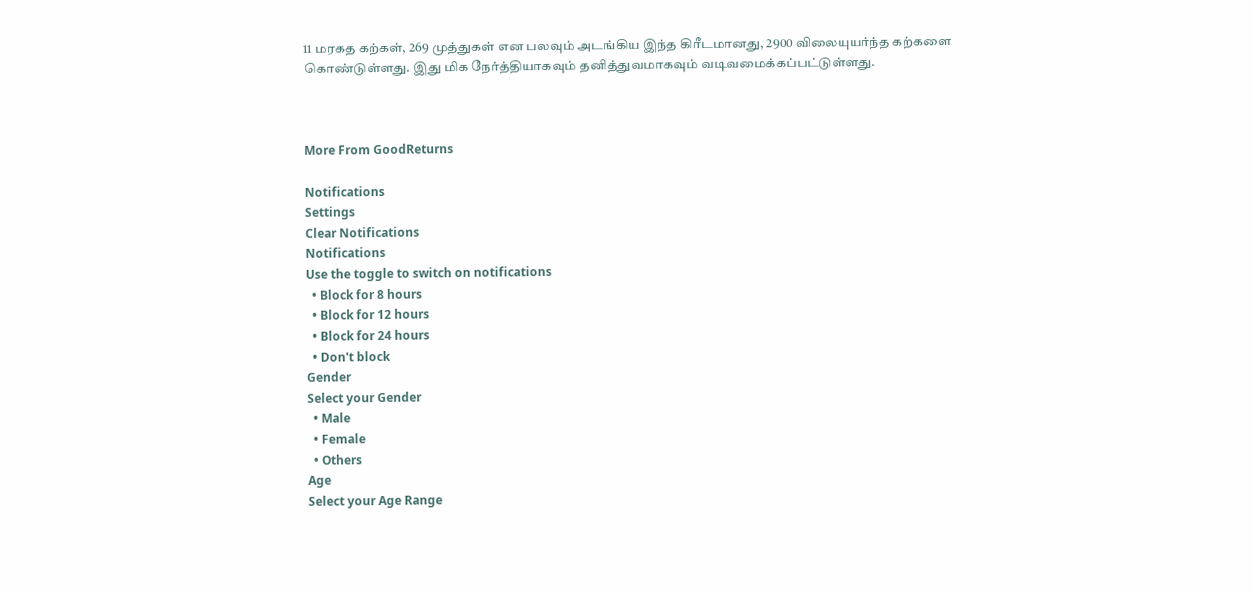11 மரகத கற்கள், 269 முத்துகள் என பலவும் அடங்கிய இந்த கிரீடமானது, 2900 விலையுயர்ந்த கற்களை கொண்டுள்ளது. இது மிக நேர்த்தியாகவும் தனித்துவமாகவும் வடிவமைக்கப்பட்டுள்ளது.



More From GoodReturns

Notifications
Settings
Clear Notifications
Notifications
Use the toggle to switch on notifications
  • Block for 8 hours
  • Block for 12 hours
  • Block for 24 hours
  • Don't block
Gender
Select your Gender
  • Male
  • Female
  • Others
Age
Select your Age Range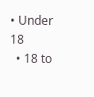• Under 18
  • 18 to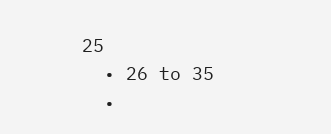25
  • 26 to 35
  •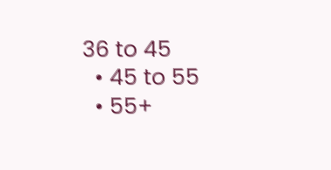36 to 45
  • 45 to 55
  • 55+